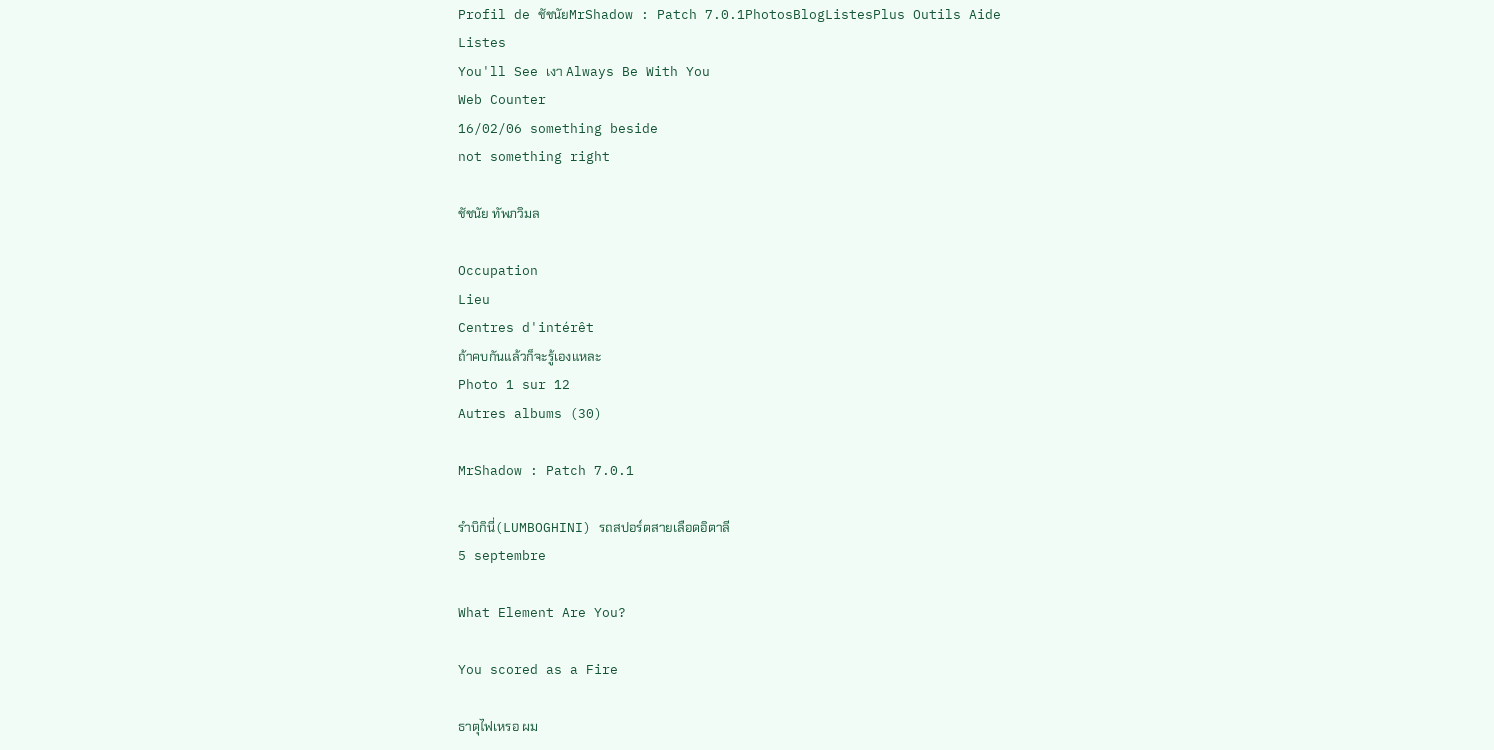Profil de ชัชนัยMrShadow : Patch 7.0.1PhotosBlogListesPlus Outils Aide
Listes
You'll See เงา Always Be With You
Web Counter
16/02/06 something beside
not something right

ชัชนัย ทัพภวิมล

Occupation
Lieu
Centres d'intérêt
ถ้าคบกันแล้วก็จะรู้เองแหละ
Photo 1 sur 12
Autres albums (30)

MrShadow : Patch 7.0.1

รำบิกินี่(LUMBOGHINI) รถสปอร์ตสายเลือดอิตาลี
5 septembre

What Element Are You?

You scored as a Fire

ธาตุไฟเหรอ ผม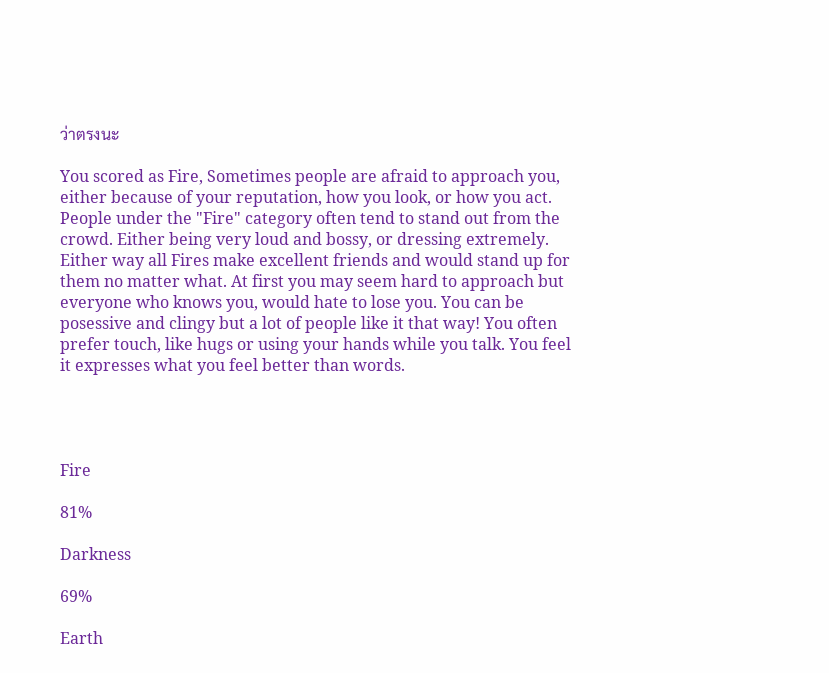ว่าตรงนะ

You scored as Fire, Sometimes people are afraid to approach you, either because of your reputation, how you look, or how you act. People under the "Fire" category often tend to stand out from the crowd. Either being very loud and bossy, or dressing extremely. Either way all Fires make excellent friends and would stand up for them no matter what. At first you may seem hard to approach but everyone who knows you, would hate to lose you. You can be posessive and clingy but a lot of people like it that way! You often prefer touch, like hugs or using your hands while you talk. You feel it expresses what you feel better than words.




Fire

81%

Darkness

69%

Earth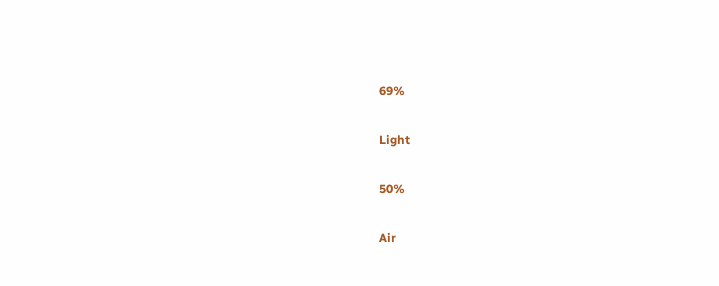69%

Light

50%

Air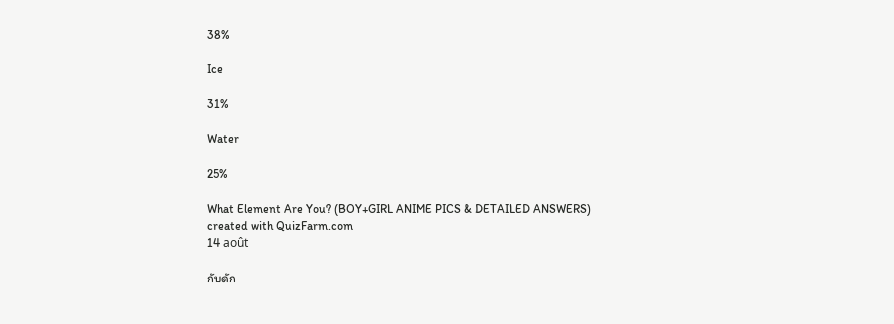38%

Ice

31%

Water

25%

What Element Are You? (BOY+GIRL ANIME PICS & DETAILED ANSWERS)
created with QuizFarm.com
14 août

กับดัก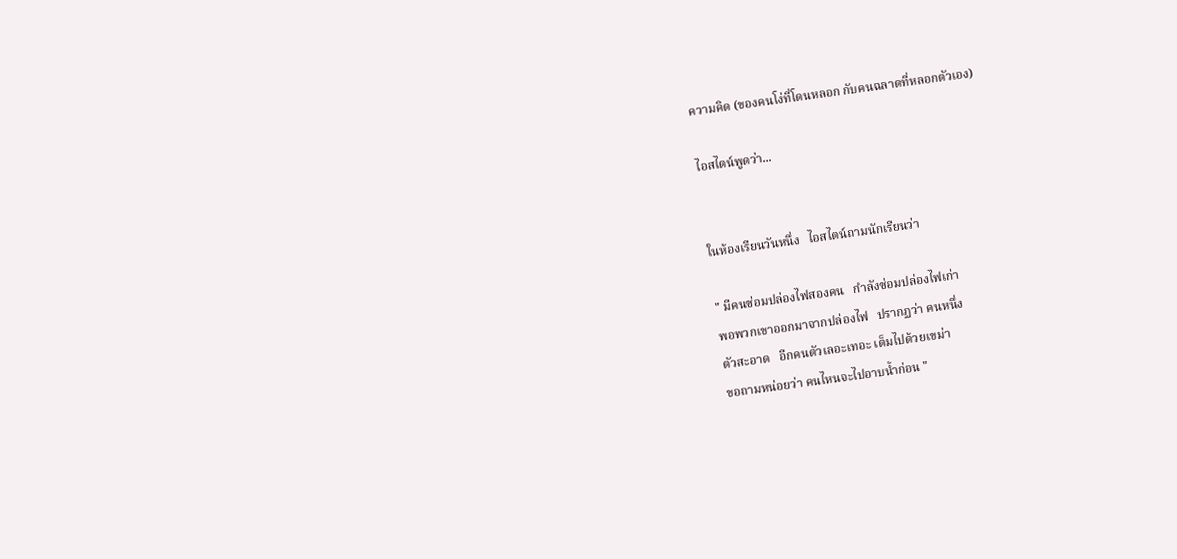ความคิด (ของคนโง่ที่โดนหลอก กับคนฉลาดที่หลอกตัวเอง)

ไอสไตน์พูดว่า...


ในห้องเรียนวันหนึ่ง   ไอสไตน์ถามนักเรียนว่า

" มีคนซ่อมปล่องไฟสองคน   กําลังซ่อมปล่องไฟเก่า
พอพวกเขาออกมาจากปล่องไฟ   ปรากฏว่า คนหนึ่ง
ตัวสะอาด   อีกคนตัวเลอะเทอะ เต็มไปด้วยเขม่า
ขอถามหน่อยว่า คนไหนจะไปอาบน้ำก่อน "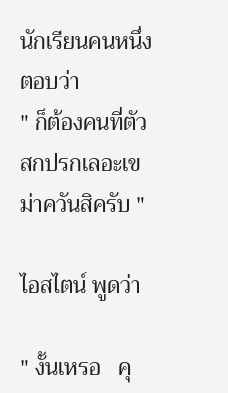นักเรียนคนหนึ่งตอบว่า
" ก็ต้องคนที่ตัวสกปรกเลอะเขม่าควันสิครับ "

ไอสไตน์ พูดว่า

" งั้นเหรอ   คุ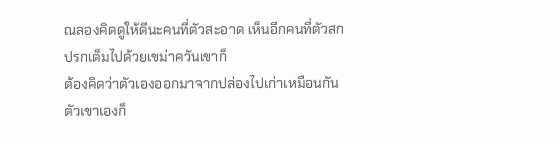ณลองคิดดูให้ดีนะคนที่ตัวสะอาด เห็นอีกคนที่ตัวสกปรกเต็มไปด้วยเขม่าควันเขาก็
ต้องคิดว่าตัวเองออกมาจากปล่องไปเก่าเหมือนกัน   ตัวเขาเองก็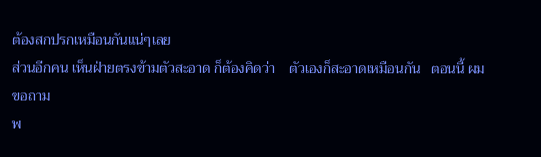ต้องสกปรกเหมือนกันแน่ๆเลย
ส่วนอีกคน เห็นฝ่ายตรงข้ามตัวสะอาด ก็ต้องคิดว่า    ตัวเองก็สะอาดเหมือนกัน   ตอนนี้ ผมขอถาม
พ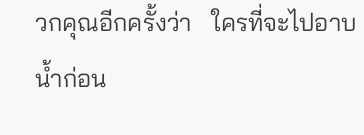วกคุณอีกครั้งว่า   ใครที่จะไปอาบน้ำก่อน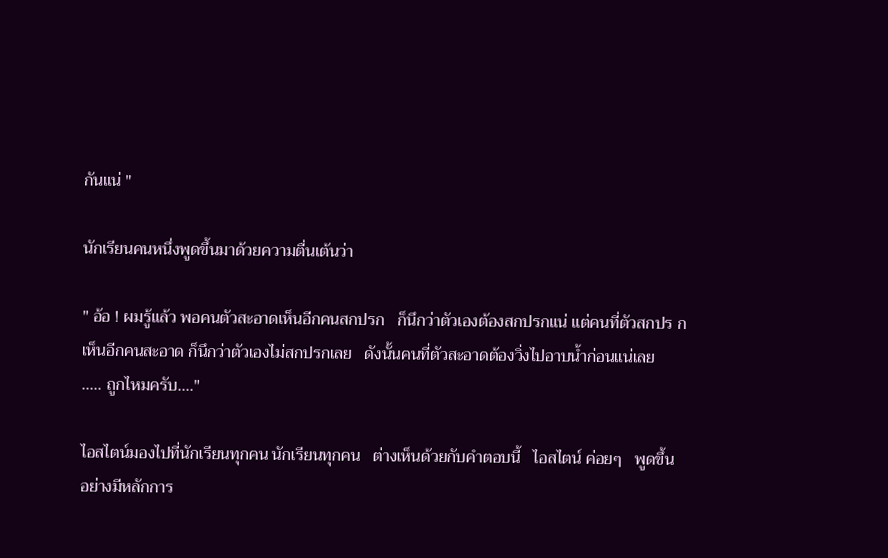กันแน่ "

นักเรียนคนหนึ่งพูดขึ้นมาด้วยความตื่นเต้นว่า

" อ้อ ! ผมรู้แล้ว พอคนตัวสะอาดเห็นอีกคนสกปรก   ก็นึกว่าตัวเองต้องสกปรกแน่ แต่คนที่ตัวสกปร ก
เห็นอีกคนสะอาด ก็นึกว่าตัวเองไม่สกปรกเลย   ดังนั้นคนที่ตัวสะอาดต้องวิ่งไปอาบน้ำก่อนแน่เลย
..... ถูกไหมครับ...."

ไอสไตน์มองไปที่นักเรียนทุกคน นักเรียนทุกคน   ต่างเห็นด้วยกับคําตอบนี้   ไอสไตน์ ค่อยๆ   พูดขึ้น
อย่างมีหลักการ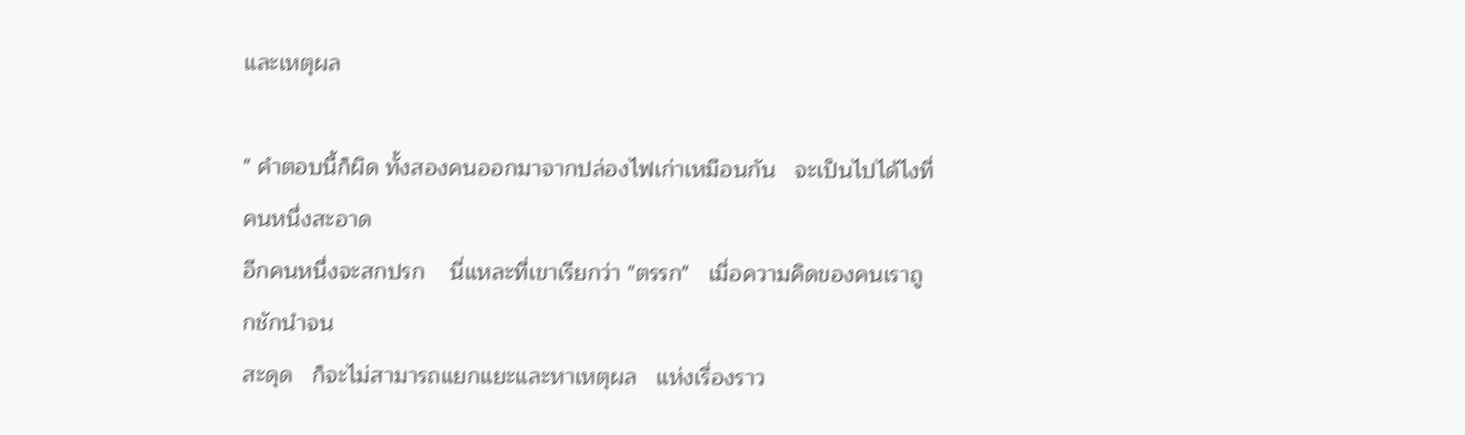และเหตุผล

" คําตอบนี้ก็ผิด ทั้งสองคนออกมาจากปล่องไฟเก่าเหมือนกัน   จะเป็นไปได้ไงที่คนหนึ่งสะอาด
อีกคนหนึ่งจะสกปรก    นี่แหละที่เขาเรียกว่า "ตรรก"   เมื่อความคิดของคนเราถูกชักนําจน
สะดุด   ก็จะไม่สามารถแยกแยะและหาเหตุผล   แห่งเรื่องราว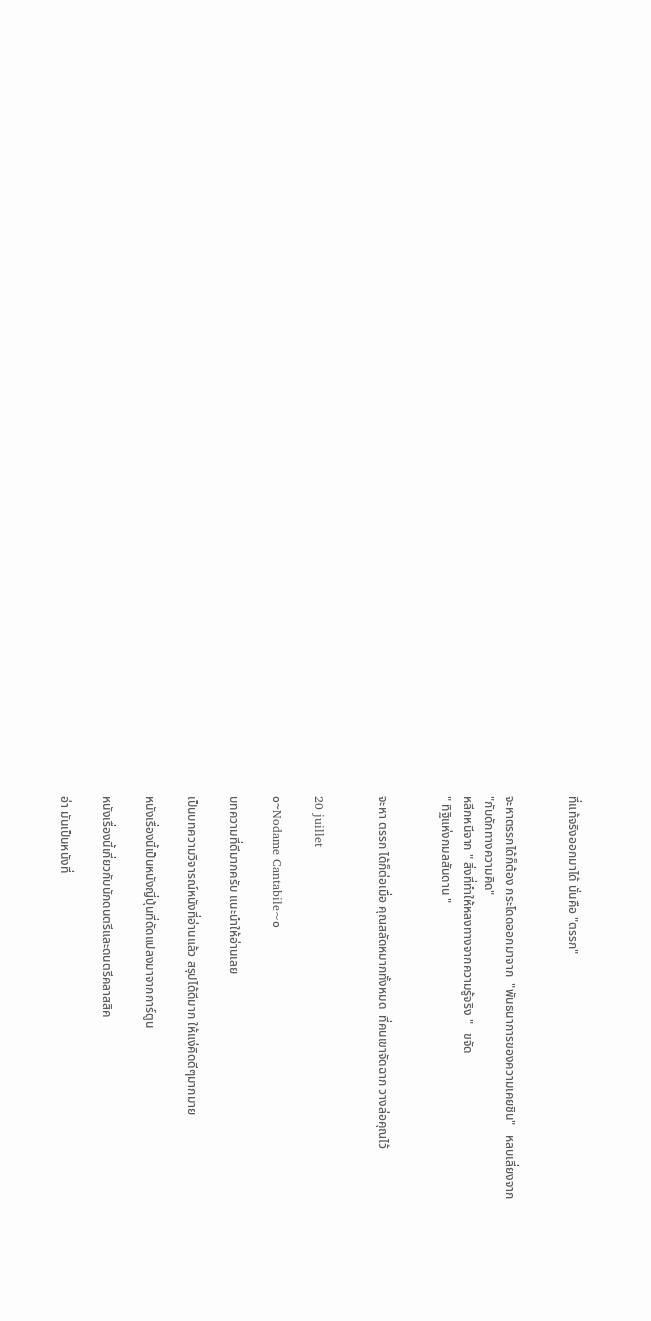ที่แท้จริงออกมาได้ นั่นคือ "ตรรก"


จะหาตรรกได้ก็ต้อง กระโดดออกมาจาก  "พันธนาการของความเคยชิน"   หลบเลี่ยงจาก
"กับดักทางความคิด"
หลีกหนีจาก " สิ่งที่ทําให้หลงทางจากความรู้จริง "   ขจัด
" ทิฐิแห่งกมลสันดาน "


จะหา ตรรก ได้ก็ต่อเมื่อ คุณสลัดหมากทั้งหมด  ที่คนเขาจัดฉาก วางล่อคุณไว้


20 juillet

๐~Nodame Cantabile~๐

บทความที่ดีมากครับ แนะนำให้อ่านเลย

เป็นบทความวิจารณ์หนังที่อ่านแล้ว สรุปได้ดีมาก ให้แง่คิดดีๆมากมาย

หนังเรื่องนี้เป็นหนังญี่ปุ่นที่ดัดแปลงมาจากการ์ตูน

หนังเรื่องนี้เกี่ยวกับนักดนตรีและดนตรีคลาสสิค

อ่า มันเป็นหนังที่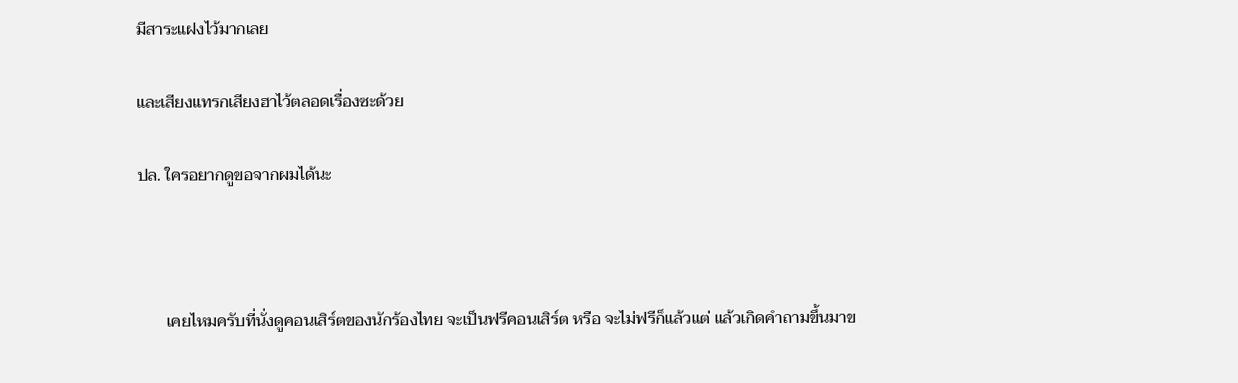มีสาระแฝงไว้มากเลย

และเสียงแทรกเสียงฮาไว้ตลอดเรื่องซะด้วย

ปล. ใครอยากดูขอจากผมได้นะ



       เคยไหมครับที่นั่งดูคอนเสิร์ตของนักร้องไทย จะเป็นฟรีคอนเสิร์ต หรือ จะไม่ฟรีก็แล้วแต่ แล้วเกิดคำถามขึ้นมาข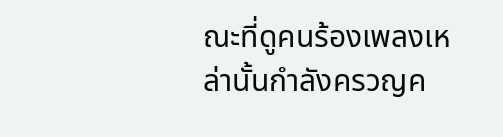ณะที่ดูคนร้องเพลงเหล่านั้นกำลังครวญค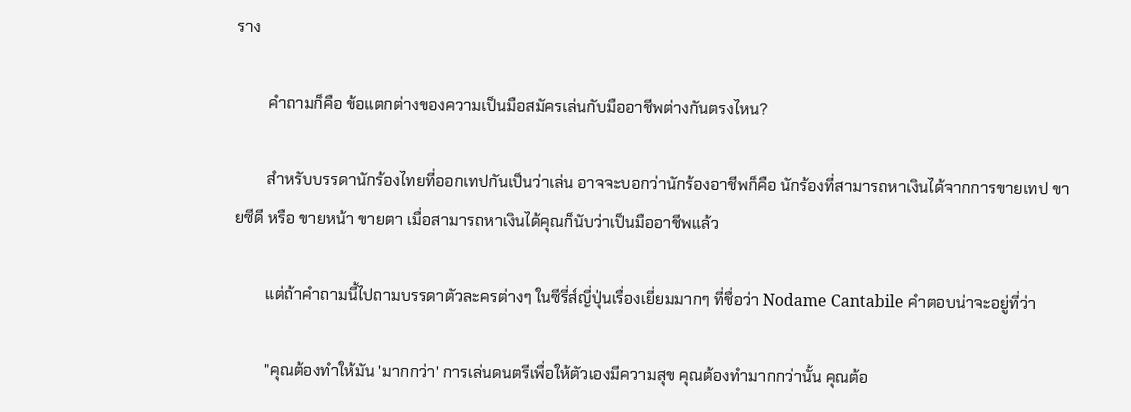ราง

        คำถามก็คือ ข้อแตกต่างของความเป็นมือสมัครเล่นกับมืออาชีพต่างกันตรงไหน?

        สำหรับบรรดานักร้องไทยที่ออกเทปกันเป็นว่าเล่น อาจจะบอกว่านักร้องอาชีพก็คือ นักร้องที่สามารถหาเงินได้จากการขายเทป ขายซีดี หรือ ขายหน้า ขายตา เมื่อสามารถหาเงินได้คุณก็นับว่าเป็นมืออาชีพแล้ว

        แต่ถ้าคำถามนี้ไปถามบรรดาตัวละครต่างๆ ในซีรี่ส์ญี่ปุ่นเรื่องเยี่ยมมากๆ ที่ชื่อว่า Nodame Cantabile คำตอบน่าจะอยู่ที่ว่า

        "คุณต้องทำให้มัน 'มากกว่า' การเล่นดนตรีเพื่อให้ตัวเองมีความสุข คุณต้องทำมากกว่านั้น คุณต้อ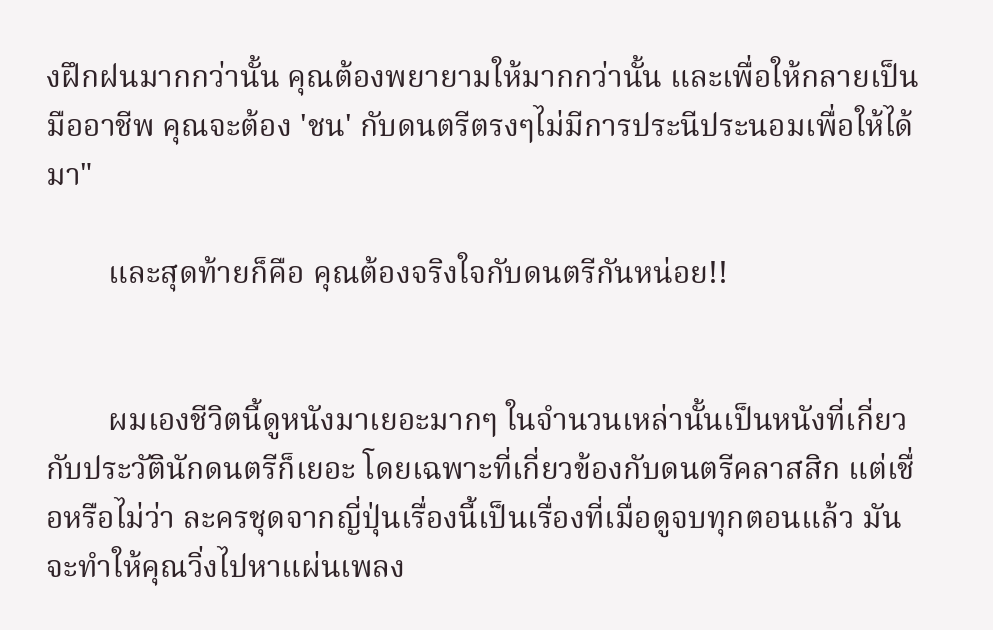งฝึกฝนมากกว่านั้น คุณต้องพยายามให้มากกว่านั้น และเพื่อให้กลายเป็นมืออาชีพ คุณจะต้อง 'ชน' กับดนตรีตรงๆไม่มีการประนีประนอมเพื่อให้ได้มา"

        และสุดท้ายก็คือ คุณต้องจริงใจกับดนตรีกันหน่อย!!


        ผมเองชีวิตนี้ดูหนังมาเยอะมากๆ ในจำนวนเหล่านั้นเป็นหนังที่เกี่ยวกับประวัตินักดนตรีก็เยอะ โดยเฉพาะที่เกี่ยวข้องกับดนตรีคลาสสิก แต่เชื่อหรือไม่ว่า ละครชุดจากญี่ปุ่นเรื่องนี้เป็นเรื่องที่เมื่อดูจบทุกตอนแล้ว มันจะทำให้คุณวิ่งไปหาแผ่นเพลง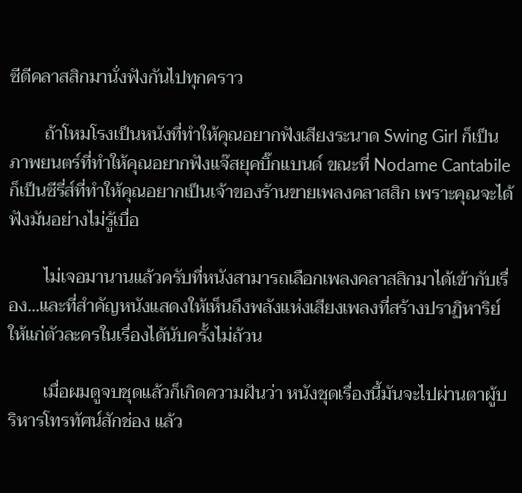ซีดีคลาสสิกมานั่งฟังกันไปทุกคราว

        ถ้าโหมโรงเป็นหนังที่ทำให้คุณอยากฟังเสียงระนาด Swing Girl ก็เป็นภาพยนตร์ที่ทำให้คุณอยากฟังแจ๊สยุคบิ๊กแบนด์ ขณะที่ Nodame Cantabile ก็เป็นซีรี่ส์ที่ทำให้คุณอยากเป็นเจ้าของร้านขายเพลงคลาสสิก เพราะคุณจะได้ฟังมันอย่างไม่รู้เบื่อ

        ไม่เจอมานานแล้วครับที่หนังสามารถเลือกเพลงคลาสสิกมาได้เข้ากับเรื่อง...และที่สำคัญหนังแสดงให้เห็นถึงพลังแห่งเสียงเพลงที่สร้างปราฏิหาริย์ให้แก่ตัวละครในเรื่องได้นับครั้งไม่ถ้วน

        เมื่อผมดูจบชุดแล้วก็เกิดความฝันว่า หนังชุดเรื่องนี้มันจะไปผ่านตาผู้บริหารโทรทัศน์สักช่อง แล้ว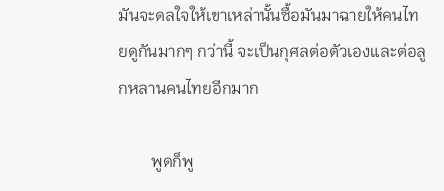มันจะดลใจให้เขาเหล่านั้นซื้อมันมาฉายให้คนไทยดูกันมากๆ กว่านี้ จะเป็นกุศลต่อตัวเองและต่อลูกหลานคนไทยอีกมาก

        พูดก็พู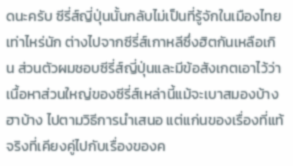ดนะครับ ซีรี่ส์ญี่ปุ่นนั้นกลับไม่เป็นที่รู้จักในเมืองไทยเท่าไหร่นัก ต่างไปจากซีรี่ส์เกาหลีซึ่งฮิตกันเหลือเกิน ส่วนตัวผมชอบซีรี่ส์ญี่ปุ่นและมีข้อสังเกตเอาไว้ว่า เนื้อหาส่วนใหญ่ของซีรี่ส์เหล่านี้แม้จะเบาสมองบ้าง ฮาบ้าง ไปตามวิธีการนำเสนอ แต่แก่นของเรื่องที่แท้จริงที่เคียงคู่ไปกับเรื่องของค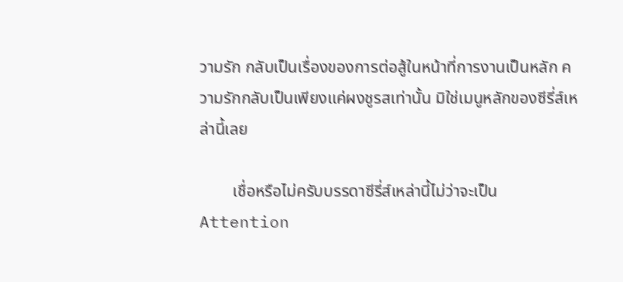วามรัก กลับเป็นเรื่องของการต่อสู้ในหน้าที่การงานเป็นหลัก ความรักกลับเป็นเพียงแค่ผงชูรสเท่านั้น มิใช่เมนูหลักของซีรี่ส์เหล่านี้เลย

        เชื่อหรือไม่ครับบรรดาซีรี่ส์เหล่านี้ไม่ว่าจะเป็น Attention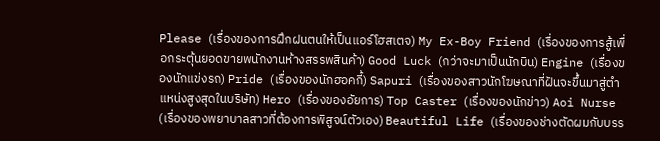Please (เรื่องของการฝึกฝนตนให้เป็นแอร์โฮสเตจ) My Ex-Boy Friend (เรื่องของการสู้เพื่อกระตุ้นยอดขายพนักงานห้างสรรพสินค้า) Good Luck (กว่าจะมาเป็นนักบิน) Engine (เรื่องของนักแข่งรถ) Pride (เรื่องของนักฮอคกี้) Sapuri (เรื่องของสาวนักโฆษณาที่ฝันจะขึ้นมาสู่ตำแหน่งสูงสุดในบริษัท) Hero (เรื่องของอัยการ) Top Caster (เรื่องของนักข่าว) Aoi Nurse (เรื่องของพยาบาลสาวที่ต้องการพิสูจน์ตัวเอง) Beautiful Life (เรื่องของช่างตัดผมกับบรร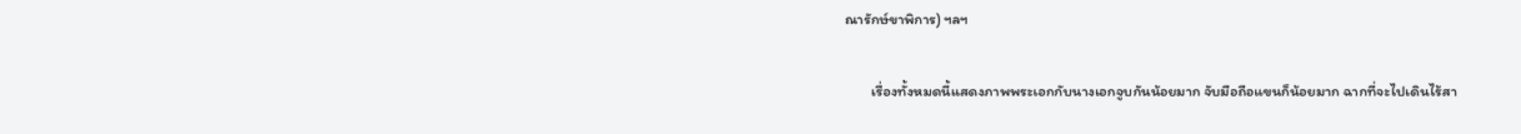ณารักษ์ขาพิการ) ฯลฯ

        เรื่องทั้งหมดนี้แสดงภาพพระเอกกับนางเอกจูบกันน้อยมาก จับมือถือแขนก็น้อยมาก ฉากที่จะไปเดินไร้สา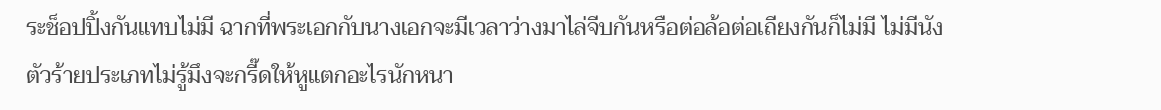ระช็อปปิ้งกันแทบไม่มี ฉากที่พระเอกกับนางเอกจะมีเวลาว่างมาไล่จีบกันหรือต่อล้อต่อเถียงกันก็ไม่มี ไม่มีนังตัวร้ายประเภทไม่รู้มึงจะกรี๊ดให้หูแตกอะไรนักหนา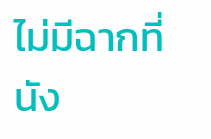ไม่มีฉากที่นัง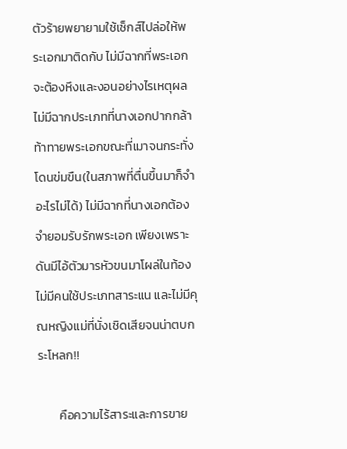ตัวร้ายพยายามใช้เซ็กส์ไปล่อให้พระเอกมาติดกับ ไม่มีฉากที่พระเอกจะต้องหึงและงอนอย่างไรเหตุผล ไม่มีฉากประเภทที่นางเอกปากกล้าท้าทายพระเอกขณะที่เมาจนกระทั่งโดนข่มขืน(ในสภาพที่ตื่นขึ้นมาก็จำอะไรไม่ได้) ไม่มีฉากที่นางเอกต้องจำยอมรับรักพระเอก เพียงเพราะ ดันมีไอ้ตัวมารหัวขนมาโผล่ในท้อง ไม่มีคนใช้ประเภทสาระแน และไม่มีคุณหญิงแม่ที่นั่งเชิดเสียจนน่าตบกระโหลก!!

        คือความไร้สาระและการขาย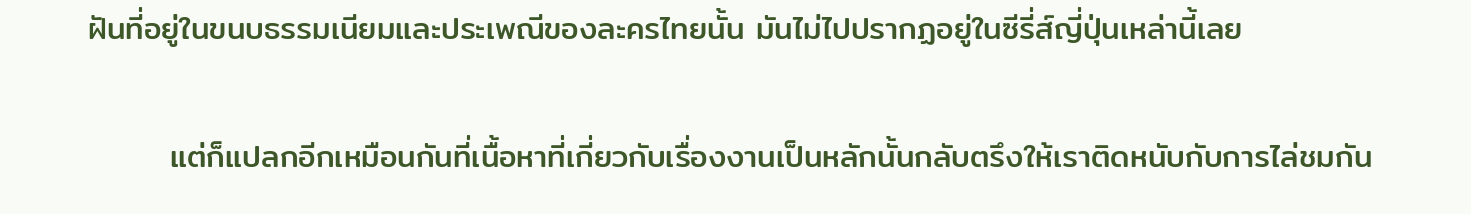ฝันที่อยู่ในขนบธรรมเนียมและประเพณีของละครไทยนั้น มันไม่ไปปรากฏอยู่ในซีรี่ส์ญี่ปุ่นเหล่านี้เลย

       แต่ก็แปลกอีกเหมือนกันที่เนื้อหาที่เกี่ยวกับเรื่องงานเป็นหลักนั้นกลับตรึงให้เราติดหนับกับการไล่ชมกัน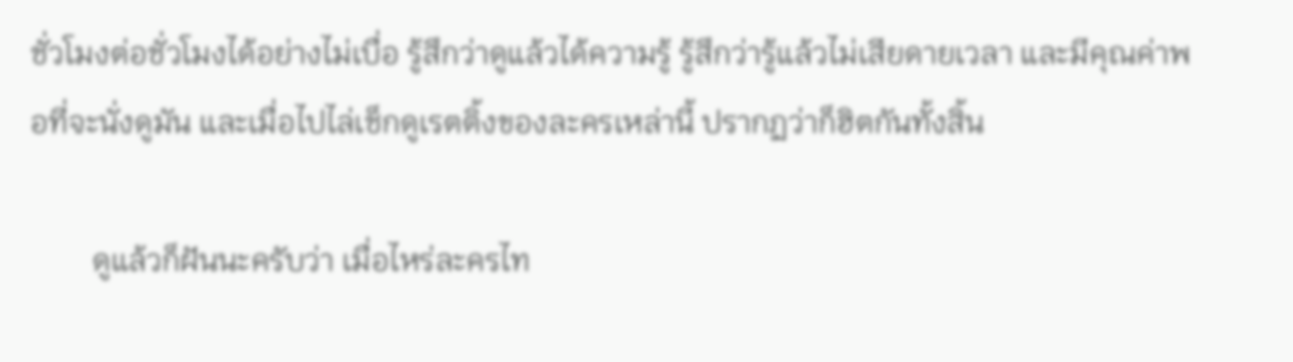ชั่วโมงต่อชั่วโมงได้อย่างไม่เบื่อ รู้สึกว่าดูแล้วได้ความรู้ รู้สึกว่ารู้แล้วไม่เสียดายเวลา และมีคุณค่าพอที่จะนั่งดูมัน และเมื่อไปไล่เช็กดูเรตติ้งของละครเหล่านี้ ปรากฏว่าก็ฮิตกันทั้งสิ้น

        ดูแล้วก็ฝันนะครับว่า เมื่อไหร่ละครไท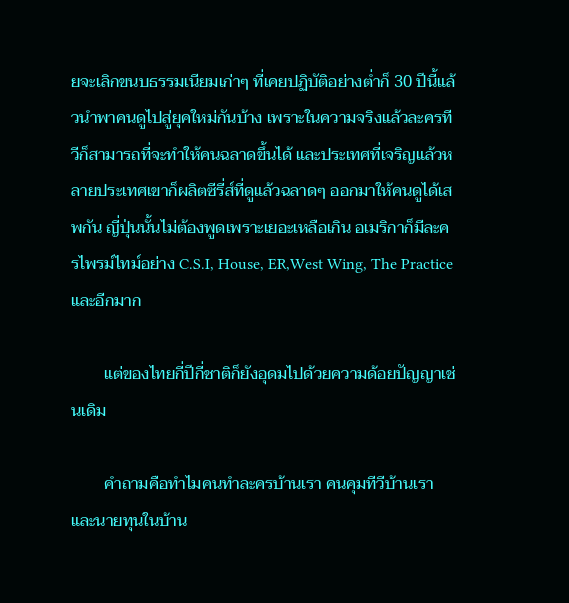ยจะเลิกขนบธรรมเนียมเก่าๆ ที่เคยปฏิบัติอย่างต่ำก็ 30 ปีนี้แล้วนำพาคนดูไปสู่ยุคใหม่กันบ้าง เพราะในความจริงแล้วละครทีวีก็สามารถที่จะทำให้คนฉลาดขึ้นได้ และประเทศที่เจริญแล้วหลายประเทศเขาก็ผลิตซีรี่ส์ที่ดูแล้วฉลาดๆ ออกมาให้คนดูได้เสพกัน ญี่ปุ่นนั้นไม่ต้องพูดเพราะเยอะเหลือเกิน อเมริกาก็มีละครไพรม์ไทม์อย่าง C.S.I, House, ER,West Wing, The Practice และอีกมาก

        แต่ของไทยกี่ปีกี่ชาติก็ยังอุดมไปด้วยความด้อยปัญญาเช่นเดิม

        คำถามคือทำไมคนทำละครบ้านเรา คนคุมทีวีบ้านเรา และนายทุนในบ้าน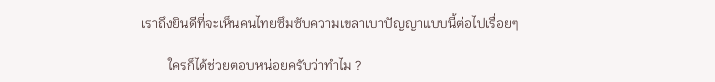เราถึงยินดีที่จะเห็นคนไทยซึมซับความเขลาเบาปัญญาแบบนี้ต่อไปเรื่อยๆ

        ใครก็ได้ช่วยตอบหน่อยครับว่าทำไม ?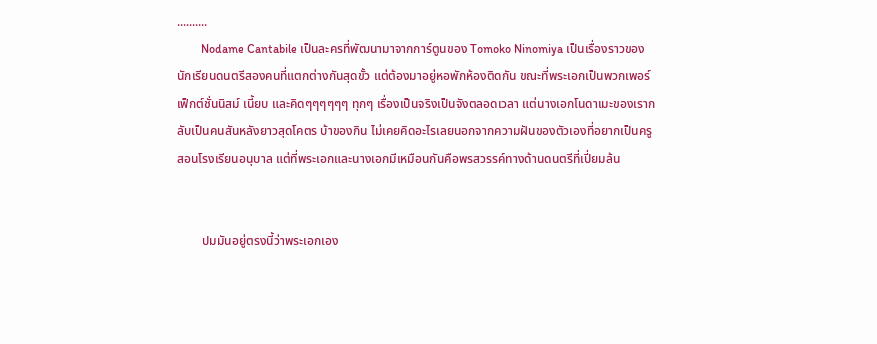..........
        Nodame Cantabile เป็นละครที่พัฒนามาจากการ์ตูนของ Tomoko Ninomiya เป็นเรื่องราวของนักเรียนดนตรีสองคนที่แตกต่างกันสุดขั้ว แต่ต้องมาอยู่หอพักห้องติดกัน ขณะที่พระเอกเป็นพวกเพอร์เฟ็กต์ชั่นนิสม์ เนี้ยบ และคิดๆๆๆๆๆๆ ทุกๆ เรื่องเป็นจริงเป็นจังตลอดเวลา แต่นางเอกโนดาเมะของเรากลับเป็นคนสันหลังยาวสุดโคตร บ้าของกิน ไม่เคยคิดอะไรเลยนอกจากความฝันของตัวเองที่อยากเป็นครูสอนโรงเรียนอนุบาล แต่ที่พระเอกและนางเอกมีเหมือนกันคือพรสวรรค์ทางด้านดนตรีที่เปี่ยมล้น


        ปมมันอยู่ตรงนี้ว่าพระเอกเอง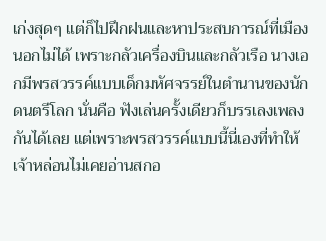เก่งสุดๆ แต่ก็ไปฝึกฝนและหาประสบการณ์ที่เมืองนอกไม่ได้ เพราะกลัวเครื่องบินและกลัวเรือ นางเอกมีพรสวรรค์แบบเด็กมหัศจรรย์ในตำนานของนักดนตรีโลก นั่นคือ ฟังเล่นครั้งเดียวก็บรรเลงเพลงกันได้เลย แต่เพราะพรสวรรค์แบบนี้นี่เองที่ทำให้เจ้าหล่อนไม่เคยอ่านสกอ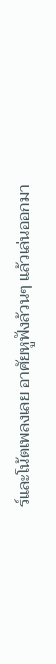ร์และโน้ตเพลงเลย อาศัยหูฟังล้วนๆ แล้วเล่นออกมา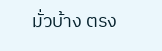มั่วบ้าง ตรง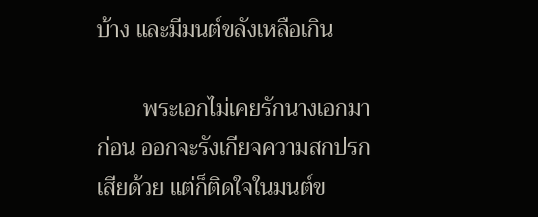บ้าง และมีมนต์ขลังเหลือเกิน

        พระเอกไม่เคยรักนางเอกมาก่อน ออกจะรังเกียจความสกปรกเสียด้วย แต่ก็ติดใจในมนต์ข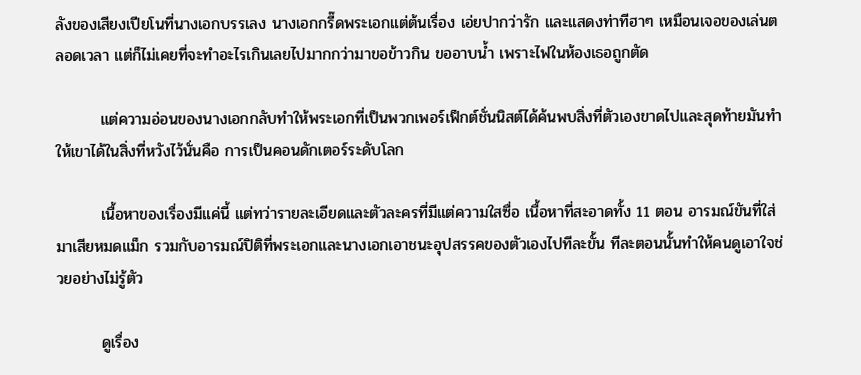ลังของเสียงเปียโนที่นางเอกบรรเลง นางเอกกรี๊ดพระเอกแต่ต้นเรื่อง เอ่ยปากว่ารัก และแสดงท่าทีฮาๆ เหมือนเจอของเล่นตลอดเวลา แต่ก็ไม่เคยที่จะทำอะไรเกินเลยไปมากกว่ามาขอข้าวกิน ขออาบน้ำ เพราะไฟในห้องเธอถูกตัด

        แต่ความอ่อนของนางเอกกลับทำให้พระเอกที่เป็นพวกเพอร์เฟ็กต์ชั่นนิสต์ได้ค้นพบสิ่งที่ตัวเองขาดไปและสุดท้ายมันทำให้เขาได้ในสิ่งที่หวังไว้นั่นคือ การเป็นคอนดักเตอร์ระดับโลก

        เนื้อหาของเรื่องมีแค่นี้ แต่ทว่ารายละเอียดและตัวละครที่มีแต่ความใสซื่อ เนื้อหาที่สะอาดทั้ง 11 ตอน อารมณ์ขันที่ใส่มาเสียหมดแม็ก รวมกับอารมณ์ปิติที่พระเอกและนางเอกเอาชนะอุปสรรคของตัวเองไปทีละขั้น ทีละตอนนั้นทำให้คนดูเอาใจช่วยอย่างไม่รู้ตัว

        ดูเรื่อง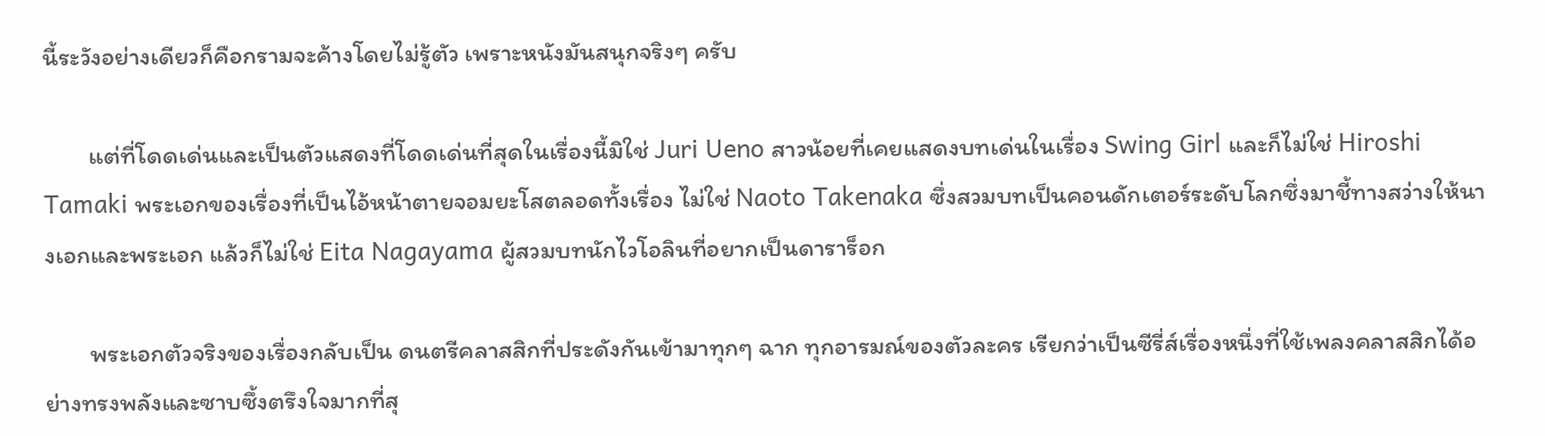นี้ระวังอย่างเดียวก็คือกรามจะค้างโดยไม่รู้ตัว เพราะหนังมันสนุกจริงๆ ครับ

        แต่ที่โดดเด่นและเป็นตัวแสดงที่โดดเด่นที่สุดในเรื่องนี้มิใช่ Juri Ueno สาวน้อยที่เคยแสดงบทเด่นในเรื่อง Swing Girl และก็ไม่ใช่ Hiroshi Tamaki พระเอกของเรื่องที่เป็นไอ้หน้าตายจอมยะโสตลอดทั้งเรื่อง ไม่ใช่ Naoto Takenaka ซึ่งสวมบทเป็นคอนดักเตอร์ระดับโลกซึ่งมาชี้ทางสว่างให้นางเอกและพระเอก แล้วก็ไม่ใช่ Eita Nagayama ผู้สวมบทนักไวโอลินที่อยากเป็นดาราร็อก

        พระเอกตัวจริงของเรื่องกลับเป็น ดนตรีคลาสสิกที่ประดังกันเข้ามาทุกๆ ฉาก ทุกอารมณ์ของตัวละคร เรียกว่าเป็นซีรี่ส์เรื่องหนึ่งที่ใช้เพลงคลาสสิกได้อย่างทรงพลังและซาบซึ้งตรึงใจมากที่สุ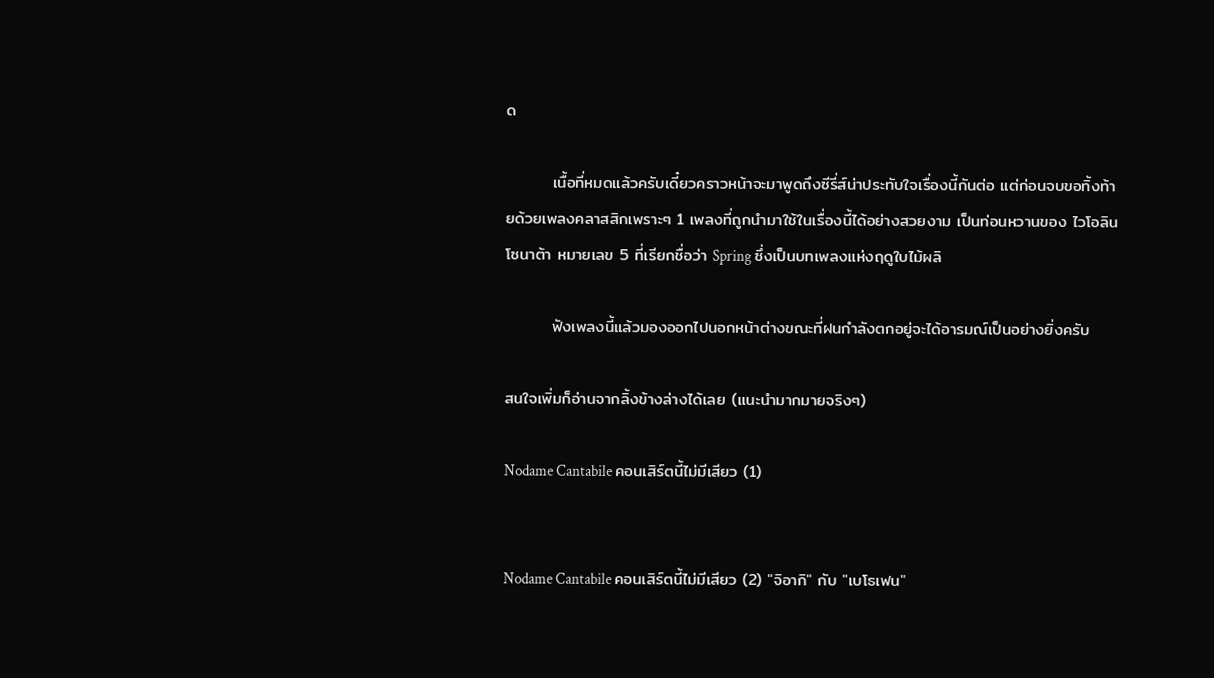ด

        เนื้อที่หมดแล้วครับเดี๋ยวคราวหน้าจะมาพูดถึงซีรี่ส์น่าประทับใจเรื่องนี้กันต่อ แต่ก่อนจบขอทิ้งท้ายด้วยเพลงคลาสสิกเพราะๆ 1 เพลงที่ถูกนำมาใช้ในเรื่องนี้ได้อย่างสวยงาม เป็นท่อนหวานของ ไวโอลิน โซนาต้า หมายเลข 5 ที่เรียกชื่อว่า Spring ซึ่งเป็นบทเพลงแห่งฤดูใบไม้ผลิ

        ฟังเพลงนี้แล้วมองออกไปนอกหน้าต่างขณะที่ฝนกำลังตกอยู่จะได้อารมณ์เป็นอย่างยิ่งครับ

สนใจเพิ่มก็อ่านจากลิ้งข้างล่างได้เลย (แนะนำมากมายจริงๆ)

Nodame Cantabile คอนเสิร์ตนี้ไม่มีเสียว (1)


Nodame Cantabile คอนเสิร์ตนี้ไม่มีเสียว (2) "จิอากิ" กับ "เบโธเฟน"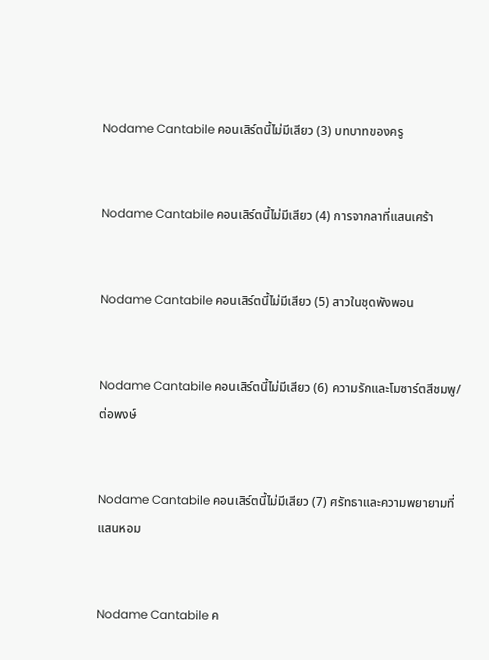Nodame Cantabile คอนเสิร์ตนี้ไม่มีเสียว (3) บทบาทของครู


Nodame Cantabile คอนเสิร์ตนี้ไม่มีเสียว (4) การจากลาที่แสนเศร้า


Nodame Cantabile คอนเสิร์ตนี้ไม่มีเสียว (5) สาวในชุดพังพอน


Nodame Cantabile คอนเสิร์ตนี้ไม่มีเสียว (6) ความรักและโมซาร์ตสีชมพู/ต่อพงษ์


Nodame Cantabile คอนเสิร์ตนี้ไม่มีเสียว (7) ศรัทธาและความพยายามที่แสนหอม


Nodame Cantabile ค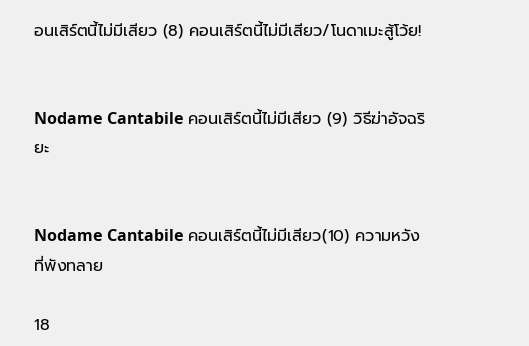อนเสิร์ตนี้ไม่มีเสียว (8) คอนเสิร์ตนี้ไม่มีเสียว/โนดาเมะสู้โว้ย!


Nodame Cantabile คอนเสิร์ตนี้ไม่มีเสียว (9) วิธีฆ่าอัจฉริยะ


Nodame Cantabile คอนเสิร์ตนี้ไม่มีเสียว(10) ความหวังที่พังทลาย

18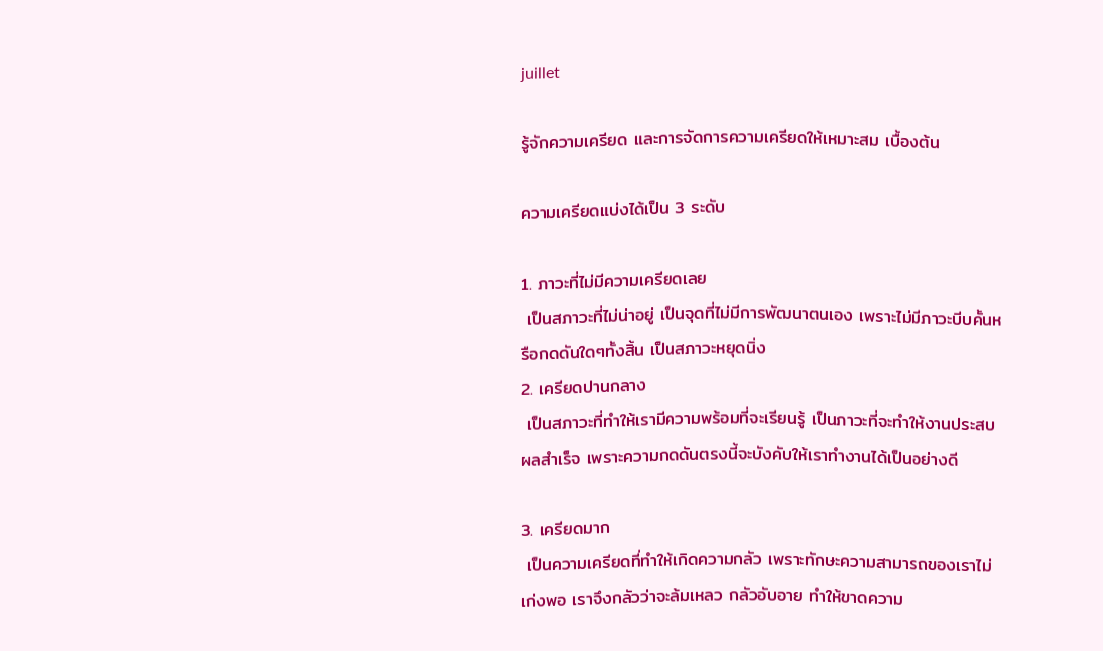juillet

รู้จักความเครียด และการจัดการความเครียดให้เหมาะสม เบื้องต้น

ความเครียดแบ่งได้เป็น 3 ระดับ

1. ภาวะที่ไม่มีความเครียดเลย
 เป็นสภาวะที่ไม่น่าอยู่ เป็นจุดที่ไม่มีการพัฒนาตนเอง เพราะไม่มีภาวะบีบคั้นหรือกดดันใดๆทั้งสิ้น เป็นสภาวะหยุดนิ่ง
2. เครียดปานกลาง
 เป็นสภาวะที่ทำให้เรามีความพร้อมที่จะเรียนรู้ เป็นภาวะที่จะทำให้งานประสบผลสำเร็จ เพราะความกดดันตรงนี้จะบังคับให้เราทำงานได้เป็นอย่างดี

3. เครียดมาก
 เป็นความเครียดที่ทำให้เกิดความกลัว เพราะทักษะความสามารถของเราไม่เก่งพอ เราจึงกลัวว่าจะล้มเหลว กลัวอับอาย ทำให้ขาดความ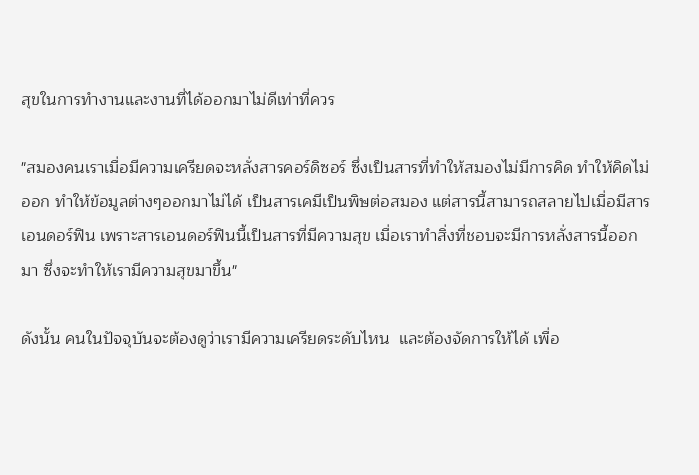สุขในการทำงานและงานที่ได้ออกมาไม่ดีเท่าที่ควร

"สมองคนเราเมื่อมีความเครียดจะหลั่งสารคอร์ดิซอร์ ซึ่งเป็นสารที่ทำให้สมองไม่มีการคิด ทำให้คิดไม่ออก ทำให้ข้อมูลต่างๆออกมาไม่ได้ เป็นสารเคมีเป็นพิษต่อสมอง แต่สารนี้สามารถสลายไปเมื่อมีสารเอนดอร์ฟิน เพราะสารเอนดอร์ฟินนี้เป็นสารที่มีความสุข เมื่อเราทำสิ่งที่ชอบจะมีการหลั่งสารนี้ออกมา ซึ่งจะทำให้เรามีความสุขมาขึ้น"

ดังนั้น คนในปัจจุบันจะต้องดูว่าเรามีความเครียดระดับไหน  และต้องจัดการให้ได้ เพื่อ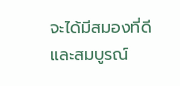จะได้มีสมองที่ดีและสมบูรณ์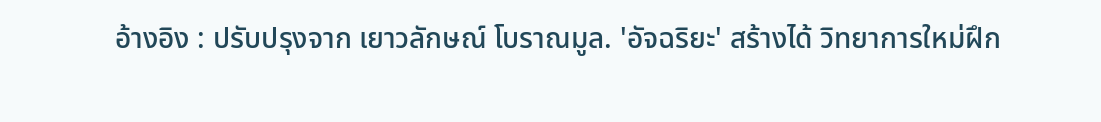อ้างอิง : ปรับปรุงจาก เยาวลักษณ์ โบราณมูล. 'อัจฉริยะ' สร้างได้ วิทยาการใหม่ฝึก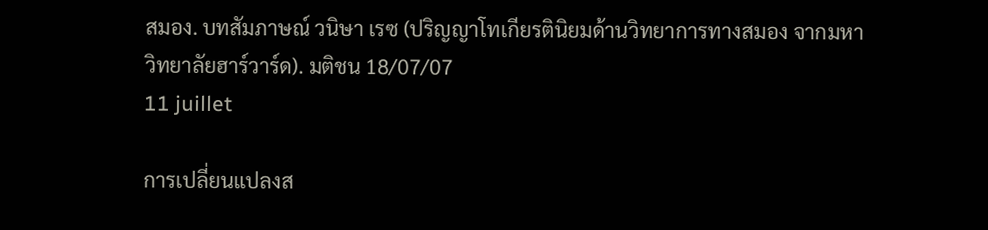สมอง. บทสัมภาษณ์ วนิษา เรซ (ปริญญาโทเกียรตินิยมด้านวิทยาการทางสมอง จากมหาวิทยาลัยฮาร์วาร์ด). มติชน 18/07/07
11 juillet

การเปลี่ยนแปลงส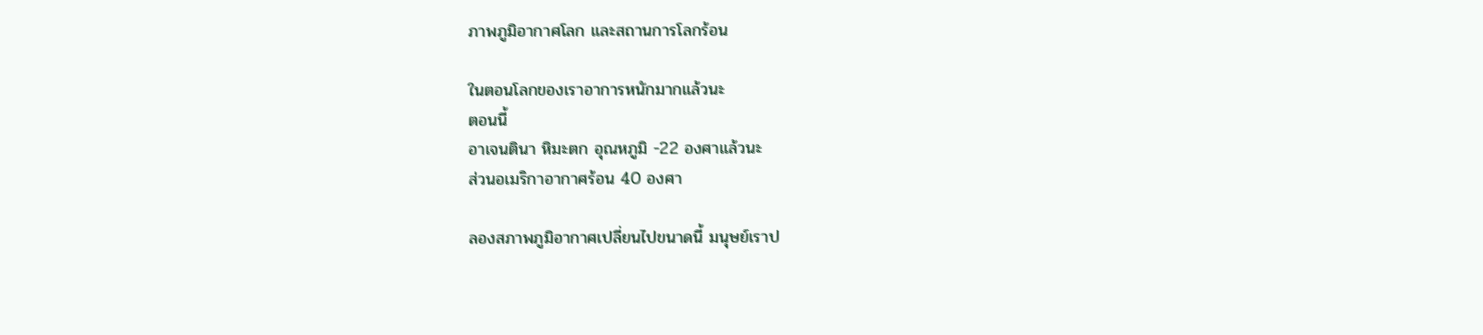ภาพภูมิอากาศโลก และสถานการโลกร้อน

ในตอนโลกของเราอาการหนักมากแล้วนะ
ตอนนี้
อาเจนตินา หิมะตก อุณหภูมิ -22 องศาแล้วนะ
ส่วนอเมริกาอากาศร้อน 40 องศา

ลองสภาพภูมิอากาศเปลี่ยนไปขนาดนี้ มนุษย์เราป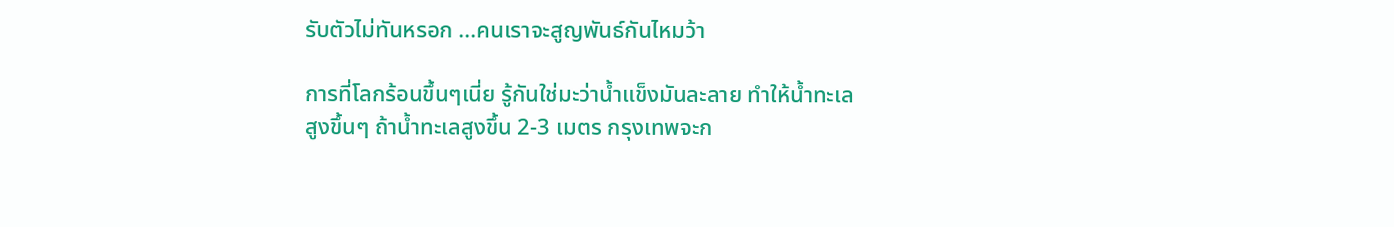รับตัวไม่ทันหรอก ...คนเราจะสูญพันธ์กันไหมว้า

การที่โลกร้อนขึ้นๆเนี่ย รู้กันใช่มะว่าน้ำแข็งมันละลาย ทำให้น้ำทะเลสูงขึ้นๆ ถ้าน้ำทะเลสูงขึ้น 2-3 เมตร กรุงเทพจะก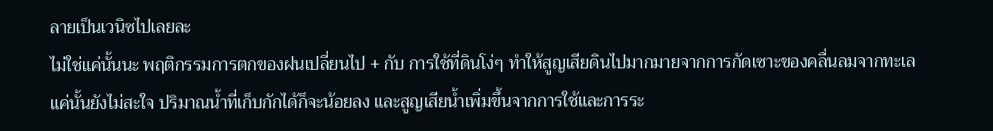ลายเป็นเวนิซไปเลยละ
ไม่ใช่แค่นั้นนะ พฤติกรรมการตกของฝนเปลี่ยนไป + กับ การใช้ที่ดินโง่ๆ ทำให้สูญเสียดินไปมากมายจากการกัดเซาะของคลื่นลมจากทะเล
แค่นั้นยังไม่สะใจ ปริมาณน้ำที่เก็บกักได้ก็จะน้อยลง และสูญเสียน้ำเพิ่มขึ้นจากการใช้และการระ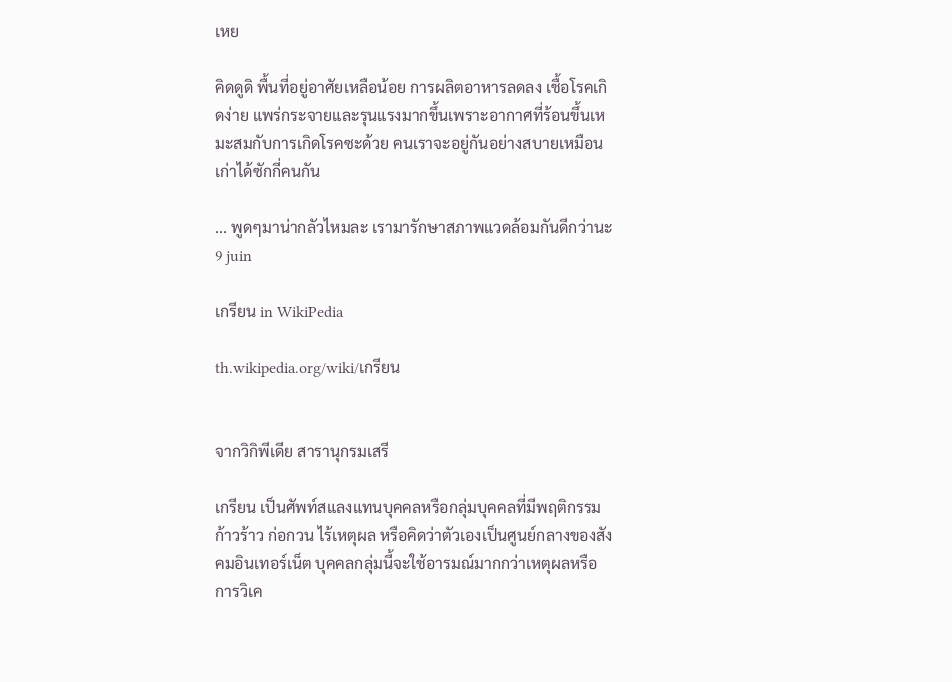เหย

คิดดูดิ พื้นที่อยู่อาศัยเหลือน้อย การผลิตอาหารลดลง เชื้อโรคเกิดง่าย แพร่กระจายและรุนแรงมากขึ้นเพราะอากาศที่ร้อนขึ้นเหมะสมกับการเกิดโรคซะด้วย คนเราจะอยู่กันอย่างสบายเหมือนเก่าได้ซักกี่คนกัน

... พูดๆมาน่ากลัวไหมละ เรามารักษาสภาพแวดล้อมกันดีกว่านะ
9 juin

เกรียน in WikiPedia

th.wikipedia.org/wiki/เกรียน


จากวิกิพีเดีย สารานุกรมเสรี

เกรียน เป็นศัพท์สแลงแทนบุคคลหรือกลุ่มบุคคลที่มีพฤติกรรมก้าวร้าว ก่อกวน ไร้เหตุผล หรือคิดว่าตัวเองเป็นศูนย์กลางของสังคมอินเทอร์เน็ต บุคคลกลุ่มนี้จะใช้อารมณ์มากกว่าเหตุผลหรือการวิเค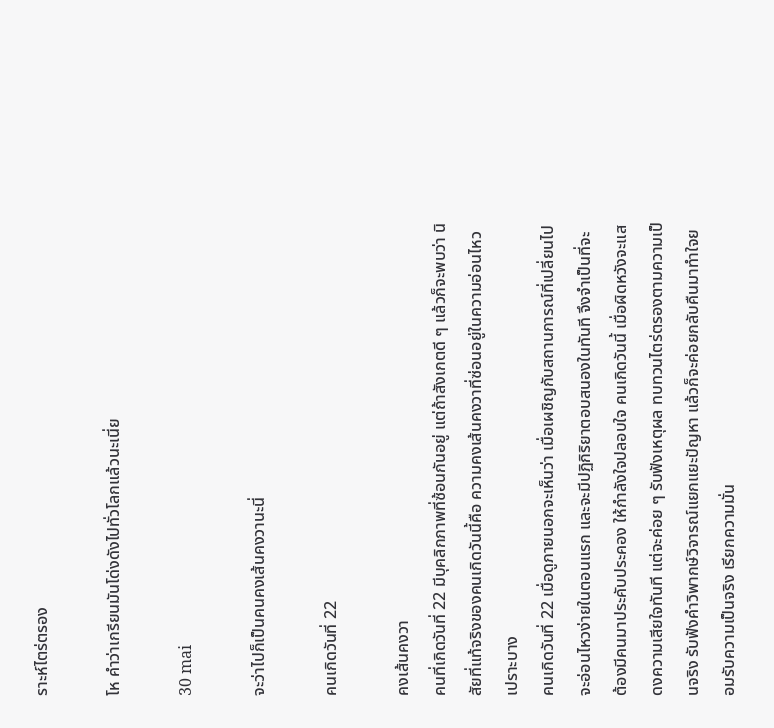ราะห์ไตร่ตรอง

โห คำว่าเกรียนมันโด่งดังไปทั่วโลกแล้วนะเนี่ย

30 mai

จะว่าไปก็เป็นคนคงเส้นคงวานะนี่

คนเกิดวันที่ 22

คงเส้นคงวา
คนที่เกิดวันที่ 22 มีบุคลิกภาพที่ซ้อนกันอยู่ แต่ถ้าสังเกตดี ๆ แล้วก็จะพบว่า นิสัยที่แท้จริงของคนเกิดวันนี้คือ ความคงเส้นคงวาที่ซ่อนอยู่ในความอ่อนไหวเปราะบาง
คนเกิดวันที่ 22 เมื่อดูภายนอกจะเห็นว่า เมื่อเผชิญกับสถานการณ์ที่เปลี่ยนไปจะอ่อนไหวง่ายในตอนแรก และจะมีปฏิกิริยาตอบสนองในทันที จึงจำเป็นที่จะต้องมีคนมาประคับประคอง ให้กำลังใจปลอบใจ คนเกิดวันนี้ เมื่อผิดหวังจะแสดงความเสียใจทันที แต่จะค่อย ๆ รับฟังเหตุผล ทบทวนไตร่ตรองตามความเป็นจริง รับฟังคำวิพากษ์วิจารณ์แยกแยะปัญหา แล้วก็จะค่อยกลับคืนมาทำใจยอมรับความเป็นจริง เรียกความมั่น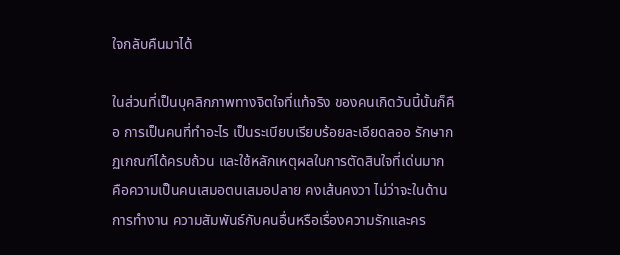ใจกลับคืนมาได้

ในส่วนที่เป็นบุคลิกภาพทางจิตใจที่แท้จริง ของคนเกิดวันนี้นั้นก็คือ การเป็นคนที่ทำอะไร เป็นระเบียบเรียบร้อยละเอียดลออ รักษากฏเกณฑ์ได้ครบถ้วน และใช้หลักเหตุผลในการตัดสินใจที่เด่นมาก คือความเป็นคนเสมอตนเสมอปลาย คงเส้นคงวา ไม่ว่าจะในด้านการทำงาน ความสัมพันธ์กับคนอื่นหรือเรื่องความรักและคร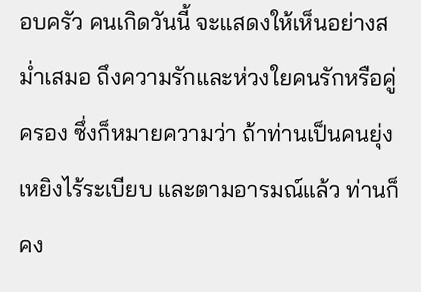อบครัว คนเกิดวันนี้ จะแสดงให้เห็นอย่างสม่ำเสมอ ถึงความรักและห่วงใยคนรักหรือคู่ครอง ซึ่งก็หมายความว่า ถ้าท่านเป็นคนยุ่งเหยิงไร้ระเบียบ และตามอารมณ์แล้ว ท่านก็คง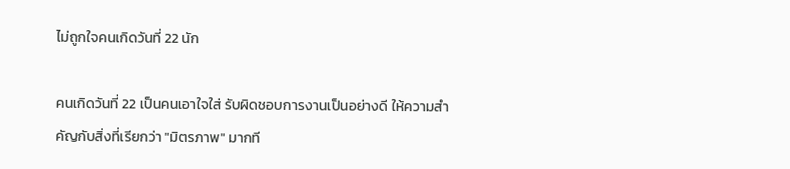ไม่ถูกใจคนเกิดวันที่ 22 นัก

คนเกิดวันที่ 22 เป็นคนเอาใจใส่ รับผิดชอบการงานเป็นอย่างดี ให้ความสำคัญกับสิ่งที่เรียกว่า "มิตรภาพ" มากที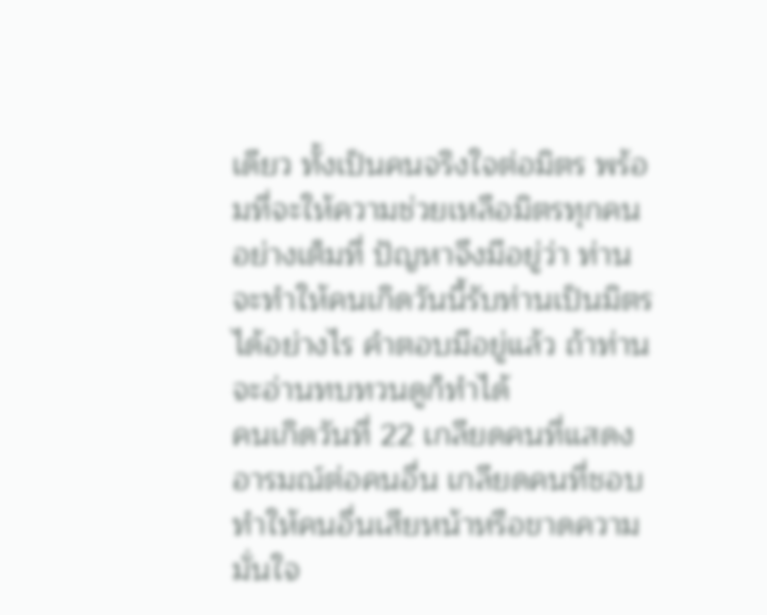เดียว ทั้งเป็นคนจริงใจต่อมิตร พร้อมที่จะให้ความช่วยเหลือมิตรทุกคนอย่างเต็มที่ ปัญหาจึงมีอยู่ว่า ท่านจะทำให้คนเกิดวันนี้รับท่านเป็นมิตรได้อย่างไร คำตอบมีอยู่แล้ว ถ้าท่านจะอ่านทบทวนดูก็ทำได้
คนเกิดวันที่ 22 เกลียดคนที่แสดงอารมณ์ต่อคนอื่น เกลียดคนที่ชอบทำให้คนอื่นเสียหน้าหรือขาดความมั่นใจ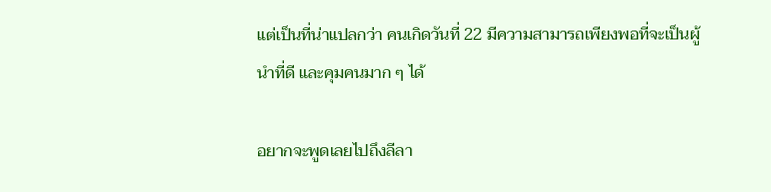แต่เป็นที่น่าแปลกว่า คนเกิดวันที่ 22 มีความสามารถเพียงพอที่จะเป็นผู้นำที่ดี และคุมคนมาก ๆ ได้

อยากจะพูดเลยไปถึงลีลา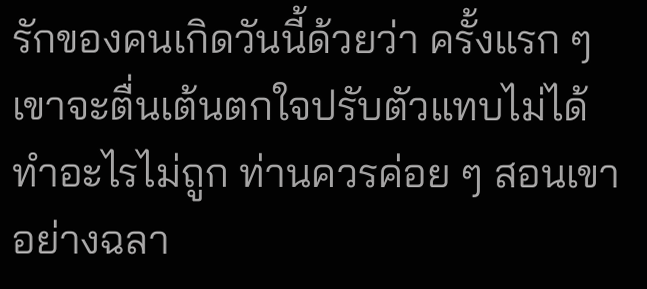รักของคนเกิดวันนี้ด้วยว่า ครั้งแรก ๆ เขาจะตื่นเต้นตกใจปรับตัวแทบไม่ได้ ทำอะไรไม่ถูก ท่านควรค่อย ๆ สอนเขาอย่างฉลา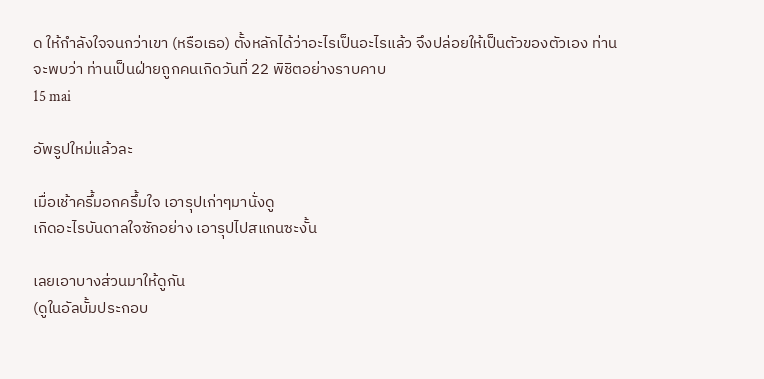ด ให้กำลังใจจนกว่าเขา (หรือเธอ) ตั้งหลักได้ว่าอะไรเป็นอะไรแล้ว จึงปล่อยให้เป็นตัวของตัวเอง ท่านจะพบว่า ท่านเป็นฝ่ายถูกคนเกิดวันที่ 22 พิชิตอย่างราบคาบ
15 mai

อัพรูปใหม่แล้วละ

เมื่อเช้าครึ้มอกครึ้มใจ เอารุปเก่าๆมานั่งดู
เกิดอะไรบันดาลใจซักอย่าง เอารุปไปสแกนซะงั้น

เลยเอาบางส่วนมาให้ดูกัน
(ดูในอัลบั้มประกอบ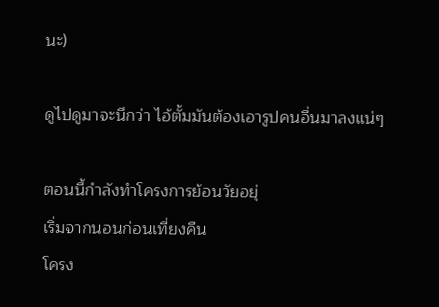นะ)

ดูไปดูมาจะนึกว่า ไอ้ตั้มมันต้องเอารูปคนอื่นมาลงแน่ๆ

ตอนนี้กำลังทำโครงการย้อนวัยอยุ่
เริ่มจากนอนก่อนเที่ยงคืน
โครง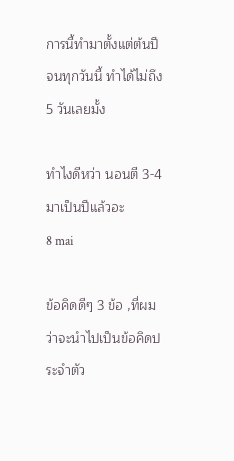การนี้ทำมาตั้งแต่ต้นปี จนทุกวันนี้ ทำได้ไม่ถึง 5 วันเลยมั้ง

ทำไงดีหว่า นอนตี 3-4 มาเป็นปีแล้วอะ
8 mai

ข้อคิดดีๆ 3 ข้อ ,ที่ผมว่าจะนำไปเป็นข้อคิดประจำตัว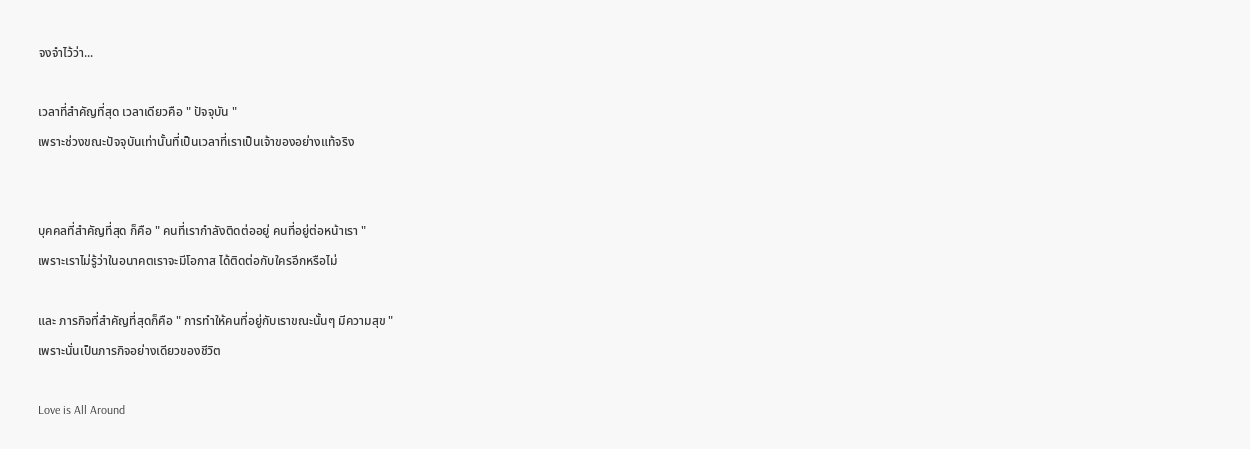จงจำไว้ว่า...

เวลาที่สำคัญที่สุด เวลาเดียวคือ " ปัจจุบัน "
เพราะช่วงขณะปัจจุบันเท่านั้นที่เป็นเวลาที่เราเป็นเจ้าของอย่างแท้จริง


บุคคลที่สำคัญที่สุด ก็คือ " คนที่เรากำลังติดต่ออยู่ คนที่อยู่ต่อหน้าเรา "
เพราะเราไม่รู้ว่าในอนาคตเราจะมีโอกาส ได้ติดต่อกับใครอีกหรือไม่

และ ภารกิจที่สำคัญที่สุดก็คือ " การทำให้คนที่อยู่กับเราขณะนั้นๆ มีความสุข "
เพราะนั่นเป็นภารกิจอย่างเดียวของชีวิต

Love is All Around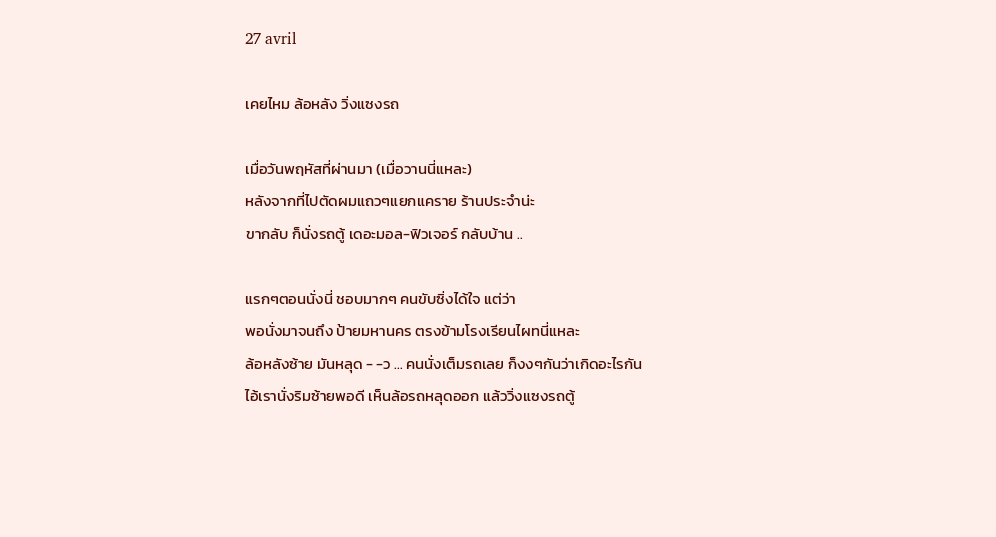27 avril

เคยไหม ล้อหลัง วิ่งแซงรถ

เมื่อวันพฤหัสที่ผ่านมา (เมื่อวานนี่แหละ)
หลังจากที่ไปตัดผมแถวๆแยกแคราย ร้านประจำน่ะ
ขากลับ ก็นั่งรถตู้ เดอะมอล-ฟิวเจอร์ กลับบ้าน ..

แรกๆตอนนั่งนี่ ชอบมากๆ คนขับซิ่งได้ใจ แต่ว่า
พอนั่งมาจนถึง ป้ายมหานคร ตรงข้ามโรงเรียนไผทนี่แหละ
ล้อหลังซ้าย มันหลุด - -ว ... คนนั่งเต็มรถเลย ก็งงๆกันว่าเกิดอะไรกัน
ไอ้เรานั่งริมซ้ายพอดี เห็นล้อรถหลุดออก แล้ววิ่งแซงรถตู้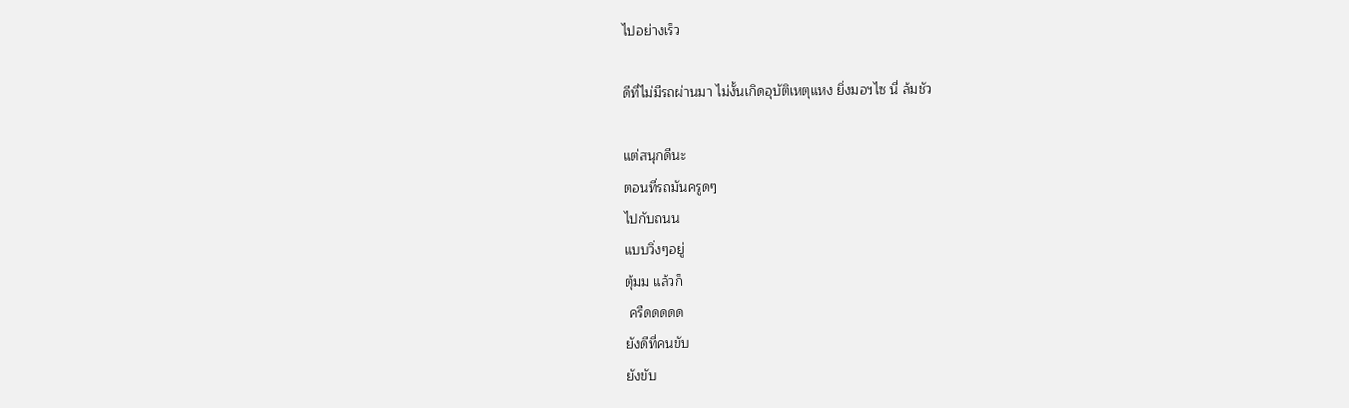ไปอย่างเร็ว

ดีที่ไม่มีรถผ่านมา ไม่งั้นเกิดอุบัติเหตุแหง ยิ่งมอฯไซ นี่ ล้มชัว

แต่สนุกดีนะ
ตอนที่รถมันครูดๆ
ไปกับถนน
แบบวิ่งๆอยู่
ตุ้มม แล้วก็
 ครืดดดดด
ยังดีที่คนขับ
ยังขับ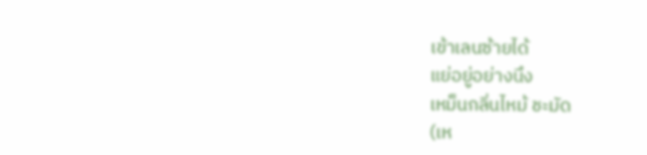เข้าเลนซ้ายได้
แย่อยู่อย่างนึง
เหม็นกลิ่นไหม้ ชะมัด
(เห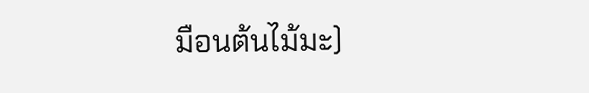มือนต้นไม้มะ)